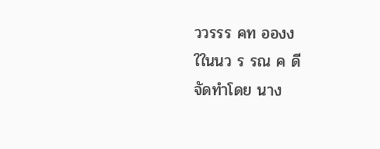ววรรร คท อองง
ใในนว ร รณ ค ดี
จัดทำโดย นาง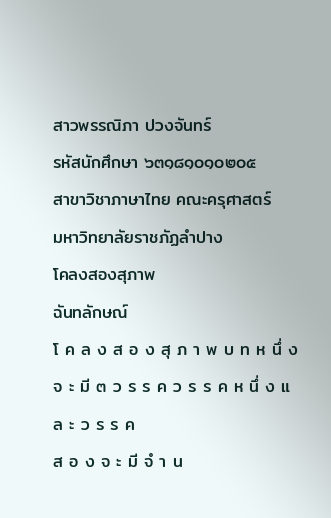สาวพรรณิภา ปวงจันทร์
รหัสนักศึกษา ๖๓๑๘๑๐๑๐๒๐๕
สาขาวิชาภาษาไทย คณะครุศาสตร์
มหาวิทยาลัยราชภัฏลำปาง
โคลงสองสุภาพ
ฉันทลักษณ์
โ ค ล ง ส อ ง สุ ภ า พ บ ท ห นึ่ ง จ ะ มี ๓ ว ร ร ค ว ร ร ค ห นึ่ ง แ ล ะ ว ร ร ค
ส อ ง จ ะ มี จํ า น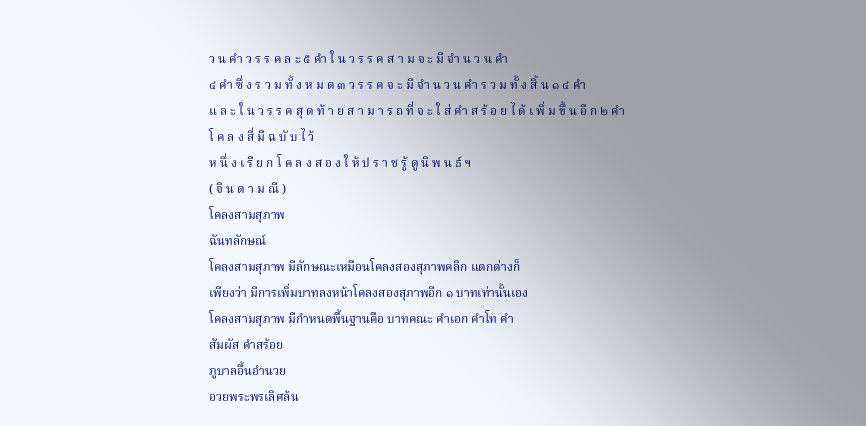ว น คำ ว ร ร ค ล ะ ๕ คำ ใ น ว ร ร ค ส า ม จ ะ มี จำ น ว น คำ
๔ คำ ซึ่ ง ร ว ม ทั้ ง ห ม ด ๓ ว ร ร ค จ ะ มี จำ น ว น คำ ร ว ม ทั้ ง สิ้ น ๑ ๔ คำ
แ ล ะ ใ น ว ร ร ค สุ ด ท้ า ย ส า ม า ร ถ ที่ จ ะ ใ ส่ คำ ส ร้ อ ย ไ ด้ เ พิ่ ม ขึ้ น อี ก ๒ คำ
โ ค ล ง สี่ มี ฉ บั บ ไ ว้
ห นึ่ ง เ รี ย ก โ ค ล ง ส อ ง ใ ห้ ป ร า ช รู้ ดู นิ พ น ธ์ ฯ
( จิ น ด า ม ณี )
โคลงสามสุภาพ
ฉันทลักษณ์
โคลงสามสุภาพ มีลักษณะเหมือนโคลงสองสุภาพคลิก แตกต่างก็
เพียงว่า มีการเพิ่มบาทลงหน้าโคลงสองสุภาพอีก ๑ บาทเท่านั้นเอง
โคลงสามสุภาพ มีกำหนดพื้นฐานคือ บาทคณะ คำเอก คำโท คำ
สัมผัส คำสร้อย
ภูบาลอื้นอำนวย
อวยพระพรเลิศล้น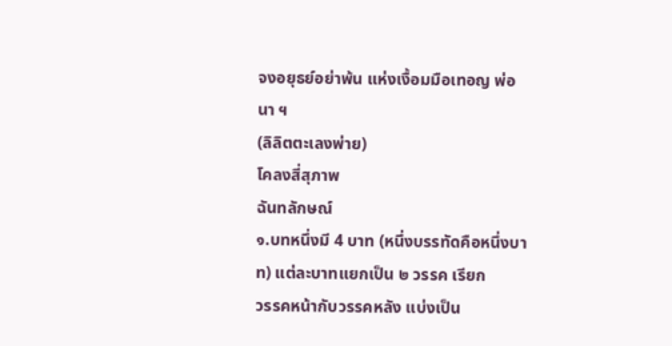จงอยุธย์อย่าพ้น แห่งเงื้อมมือเทอญ พ่อนา ฯ
(ลิลิตตะเลงพ่าย)
โคลงสี่สุภาพ
ฉันทลักษณ์
๑.บทหนึ่งมี 4 บาท (หนึ่งบรรทัดคือหนึ่งบาท) แต่ละบาทแยกเป็น ๒ วรรค เรียก
วรรคหน้ากับวรรคหลัง แบ่งเป็น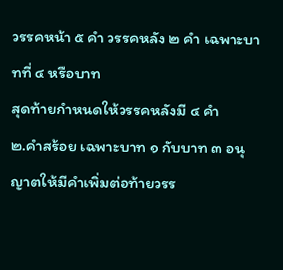วรรคหน้า ๕ คำ วรรคหลัง ๒ คำ เฉพาะบาทที่ ๔ หรือบาท
สุดท้ายกำหนดให้วรรคหลังมี ๔ คำ
๒.คำสร้อย เฉพาะบาท ๑ กับบาท ๓ อนุญาตให้มีคำเพิ่มต่อท้ายวรร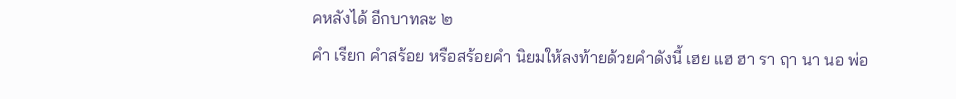คหลังได้ อีกบาทละ ๒
คำ เรียก คำสร้อย หรือสร้อยคำ นิยมให้ลงท้ายด้วยคำดังนี้ เฮย แฮ ฮา รา ฤา นา นอ พ่อ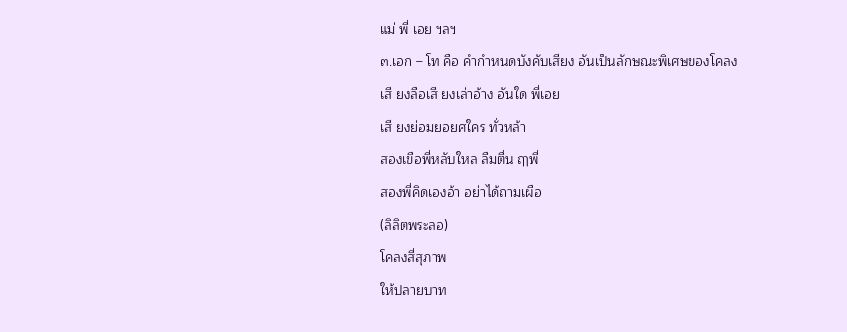แม่ พี่ เอย ฯลฯ
๓.เอก – โท คือ คำกำหนดบังคับเสียง อันเป็นลักษณะพิเศษของโคลง
เสี ยงลือเสี ยงเล่าอ้าง อันใด พี่เอย
เสี ยงย่อมยอยศใคร ทั่วหล้า
สองเขือพี่หลับใหล ลืมตื่น ฤๅพี่
สองพี่คิดเองอ้า อย่าได้ถามเผือ
(ลิลิตพระลอ)
โคลงสี่สุภาพ
ให้ปลายบาท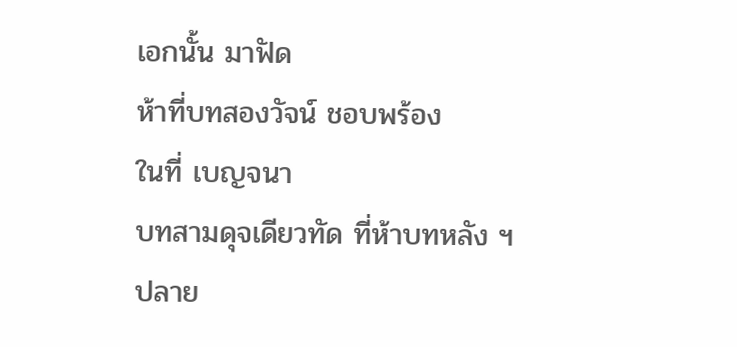เอกนั้น มาฟัด
ห้าที่บทสองวัจน์ ชอบพร้อง
ในที่ เบญจนา
บทสามดุจเดียวทัด ที่ห้าบทหลัง ฯ
ปลาย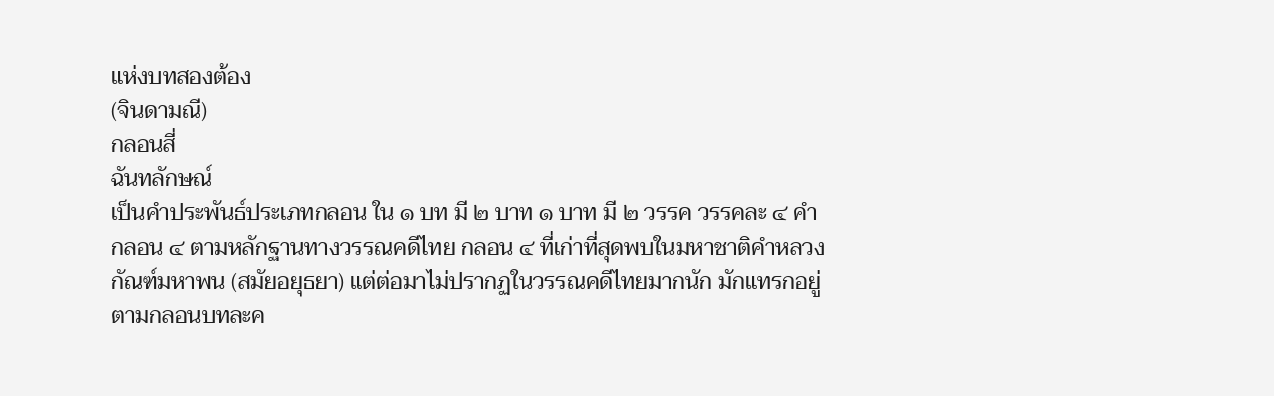แห่งบทสองต้อง
(จินดามณี)
กลอนสี่
ฉันทลักษณ์
เป็นคำประพันธ์ประเภทกลอน ใน ๑ บท มี ๒ บาท ๑ บาท มี ๒ วรรค วรรคละ ๔ คำ
กลอน ๔ ตามหลักฐานทางวรรณคดีไทย กลอน ๔ ที่เก่าที่สุดพบในมหาชาติคำหลวง
กัณฑ์มหาพน (สมัยอยุธยา) แต่ต่อมาไม่ปรากฏในวรรณคดีไทยมากนัก มักแทรกอยู่
ตามกลอนบทละค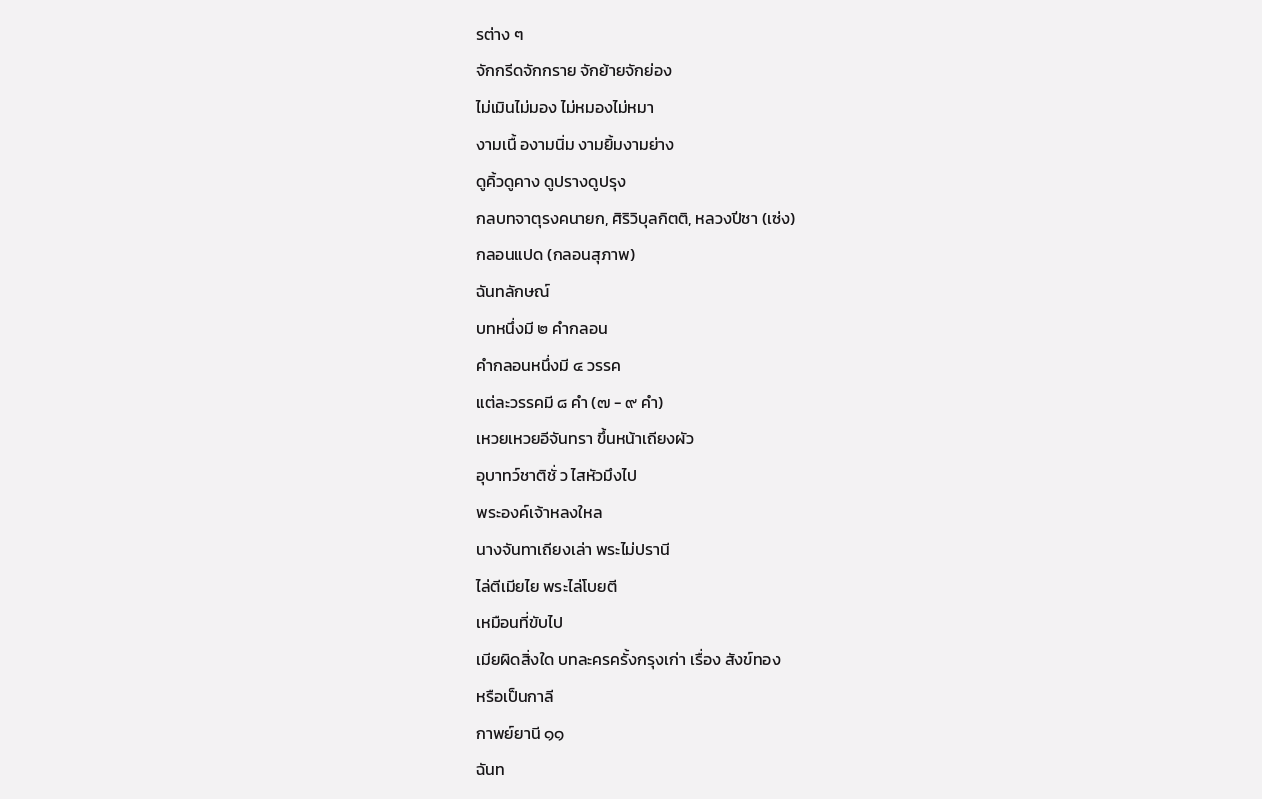รต่าง ๆ
จักกรีดจักกราย จักย้ายจักย่อง
ไม่เมินไม่มอง ไม่หมองไม่หมา
งามเนื้ องามนิ่ม งามยิ้มงามย่าง
ดูคิ้วดูคาง ดูปรางดูปรุง
กลบทจาตุรงคนายก, ศิริวิบุลกิตติ, หลวงปีชา (เซ่ง)
กลอนแปด (กลอนสุภาพ)
ฉันทลักษณ์
บทหนึ่งมี ๒ คำกลอน
คำกลอนหนึ่งมี ๔ วรรค
แต่ละวรรคมี ๘ คำ (๗ - ๙ คำ)
เหวยเหวยอีจันทรา ขึ้นหน้าเถียงผัว
อุบาทว์ชาติชั่ ว ไสหัวมึงไป
พระองค์เจ้าหลงใหล
นางจันทาเถียงเล่า พระไม่ปรานี
ไล่ตีเมียไย พระไล่โบยตี
เหมือนที่ขับไป
เมียผิดสิ่งใด บทละครครั้งกรุงเก่า เรื่อง สังข์ทอง
หรือเป็นกาลี
กาพย์ยานี ๑๑
ฉันท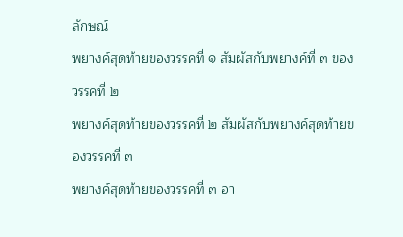ลักษณ์
พยางค์สุดท้ายของวรรคที่ ๑ สัมผัสกับพยางค์ที่ ๓ ของวรรคที่ ๒
พยางค์สุดท้ายของวรรคที่ ๒ สัมผัสกับพยางค์สุดท้ายของวรรคที่ ๓
พยางค์สุดท้ายของวรรคที่ ๓ อา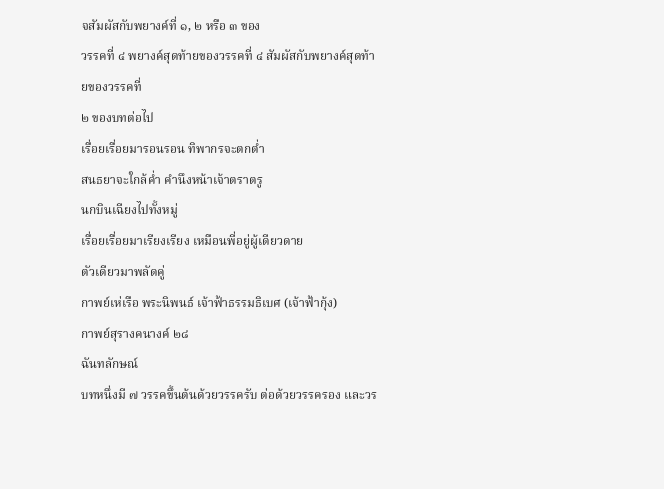จสัมผัสกับพยางค์ที่ ๑, ๒ หรือ ๓ ของ
วรรคที่ ๔ พยางค์สุดท้ายของวรรคที่ ๔ สัมผัสกับพยางค์สุดท้ายของวรรคที่
๒ ของบทต่อไป
เรื่อยเรื่อยมารอนรอน ทิพากรจะตกต่ำ
สนธยาจะใกล้ค่ำ คำนึงหน้าเจ้าตราตรู
นกบินเฉียงไปทั้งหมู่
เรื่อยเรื่อยมาเรียงเรียง เหมือนพี่อยู่ผู้เดียวดาย
ตัวเดียวมาพลัดคู่
กาพย์เห่เรือ พระนิพนธ์ เจ้าฟ้าธรรมธิเบศ (เจ้าฟ้ากุ้ง)
กาพย์สุรางคนางค์ ๒๘
ฉันทลักษณ์
บทหนึ่งมี ๗ วรรคขึ้นต้นด้วยวรรครับ ต่อด้วยวรรครอง และวร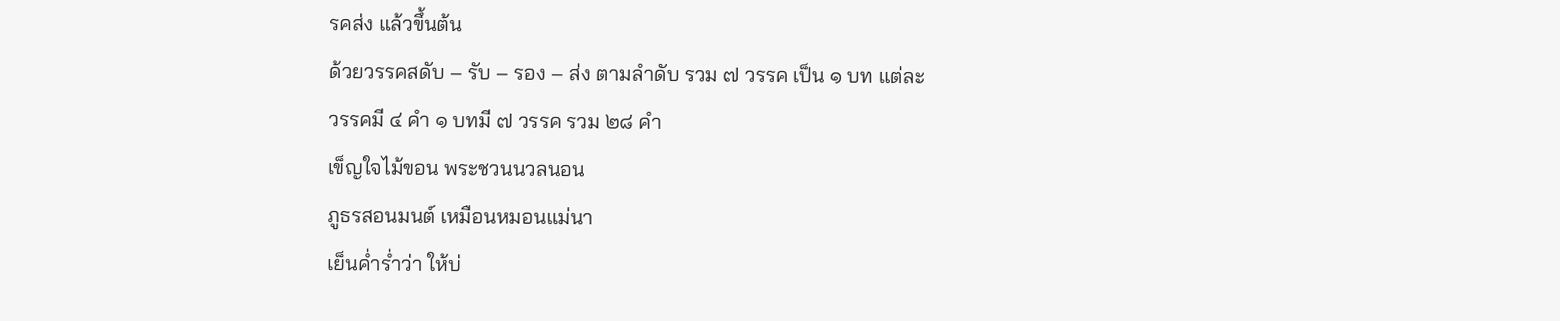รคส่ง แล้วขึ้นต้น
ด้วยวรรคสดับ – รับ – รอง – ส่ง ตามลำดับ รวม ๗ วรรค เป็น ๑ บท แต่ละ
วรรคมี ๔ คำ ๑ บทมี ๗ วรรค รวม ๒๘ คำ
เข็ญใจไม้ขอน พระชวนนวลนอน
ภูธรสอนมนต์ เหมือนหมอนแม่นา
เย็นค่ำร่ำว่า ให้บ่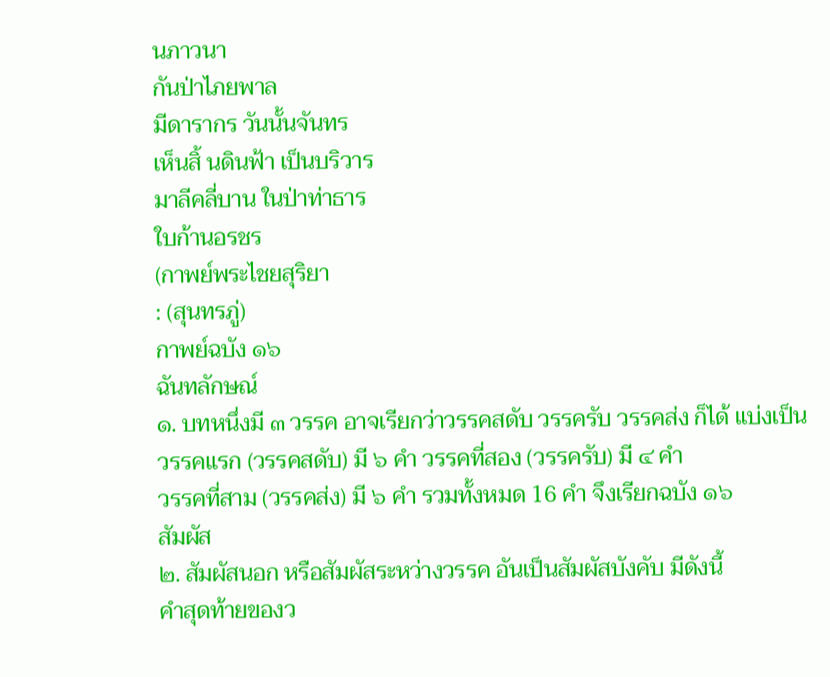นภาวนา
กันป่าไภยพาล
มีดารากร วันนั้นจันทร
เห็นสิ้ นดินฟ้า เป็นบริวาร
มาลีคลี่บาน ในป่าท่าธาร
ใบก้านอรชร
(กาพย์พระไชยสุริยา
: (สุนทรภู่)
กาพย์ฉบัง ๑๖
ฉันทลักษณ์
๑. บทหนึ่งมี ๓ วรรค อาจเรียกว่าวรรคสดับ วรรครับ วรรคส่ง ก็ได้ แบ่งเป็น
วรรคแรก (วรรคสดับ) มี ๖ คำ วรรคที่สอง (วรรครับ) มี ๔ คำ
วรรคที่สาม (วรรคส่ง) มี ๖ คำ รวมทั้งหมด 16 คำ จึงเรียกฉบัง ๑๖
สัมผัส
๒. สัมผัสนอก หรือสัมผัสระหว่างวรรค อันเป็นสัมผัสบังคับ มีดังนี้
คำสุดท้ายของว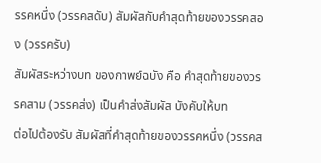รรคหนึ่ง (วรรคสดับ) สัมผัสกับคำสุดท้ายของวรรคสอง (วรรครับ)
สัมผัสระหว่างบท ของกาพย์ฉบัง คือ คำสุดท้ายของวรรคสาม (วรรคส่ง) เป็นคำส่งสัมผัส บังคับให้บท
ต่อไปต้องรับ สัมผัสที่คำสุดท้ายของวรรคหนึ่ง (วรรคส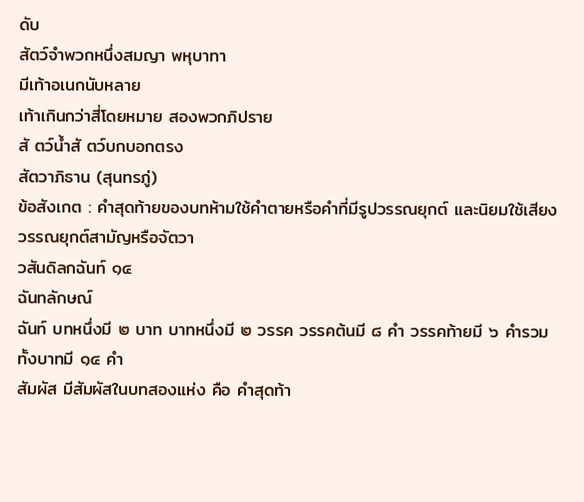ดับ
สัตว์จำพวกหนึ่งสมญา พหุบาทา
มีเท้าอเนกนับหลาย
เท้าเกินกว่าสี่โดยหมาย สองพวกภิปราย
สั ตว์น้ำสั ตว์บกบอกตรง
สัตวาภิธาน (สุนทรภู่)
ข้อสังเกต : คำสุดท้ายของบทห้ามใช้คำตายหรือคำที่มีรูปวรรณยุกต์ และนิยมใช้เสียง
วรรณยุกต์สามัญหรือจัตวา
วสันดิลกฉันท์ ๑๔
ฉันทลักษณ์
ฉันท์ บทหนึ่งมี ๒ บาท บาทหนึ่งมี ๒ วรรค วรรคต้นมี ๘ คำ วรรคท้ายมี ๖ คำรวม
ทั้งบาทมี ๑๔ คำ
สัมผัส มีสัมผัสในบทสองแห่ง คือ คำสุดท้า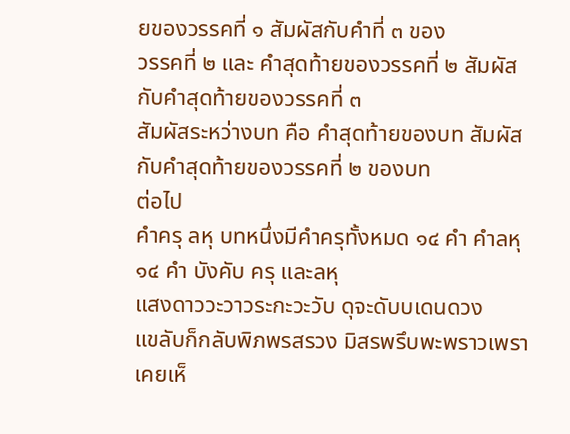ยของวรรคที่ ๑ สัมผัสกับคำที่ ๓ ของ
วรรคที่ ๒ และ คำสุดท้ายของวรรคที่ ๒ สัมผัสกับคำสุดท้ายของวรรคที่ ๓
สัมผัสระหว่างบท คือ คำสุดท้ายของบท สัมผัสกับคำสุดท้ายของวรรคที่ ๒ ของบท
ต่อไป
คำครุ ลหุ บทหนึ่งมีคำครุทั้งหมด ๑๔ คำ คำลหุ ๑๔ คำ บังคับ ครุ และลหุ
แสงดาววะวาวระกะวะวับ ดุจะดับบเดนดวง
แขลับก็กลับพิภพรสรวง มิสรพรึบพะพราวเพรา
เคยเห็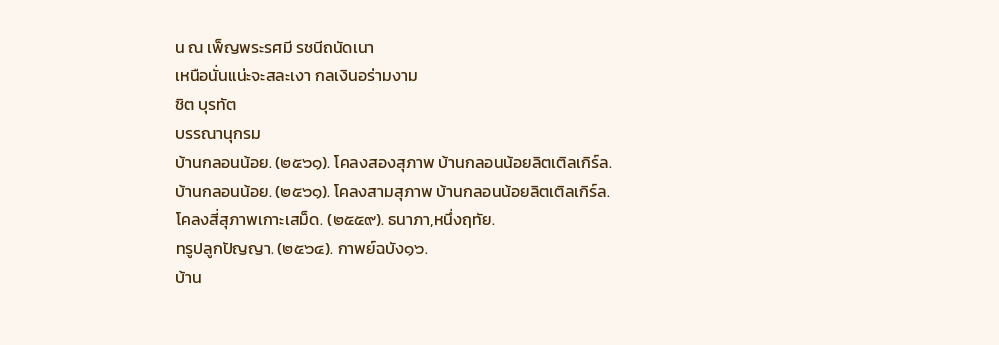น ณ เพ็ญพระรศมี รชนีถนัดเนา
เหนือนั่นแน่ะจะสละเงา กลเงินอร่ามงาม
ชิต บุรทัต
บรรณานุกรม
บ้านกลอนน้อย. (๒๕๖๑). โคลงสองสุภาพ บ้านกลอนน้อยลิตเติลเกิร์ล.
บ้านกลอนน้อย. (๒๕๖๑). โคลงสามสุภาพ บ้านกลอนน้อยลิตเติลเกิร์ล.
โคลงสี่สุภาพเกาะเสม็ด. (๒๕๕๙). ธนาภา,หนึ่งฤทัย.
ทรูปลูกปัญญา. (๒๕๖๔). กาพย์ฉบัง๑๖.
บ้าน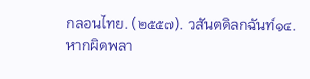กลอนไทย. (๒๕๕๗). วสันตดิลกฉันท์๑๔.
หากผิดพลา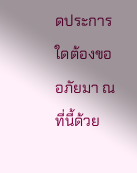ดประการใดต้องขออภัยมา ณ ที่นี้ด้วย